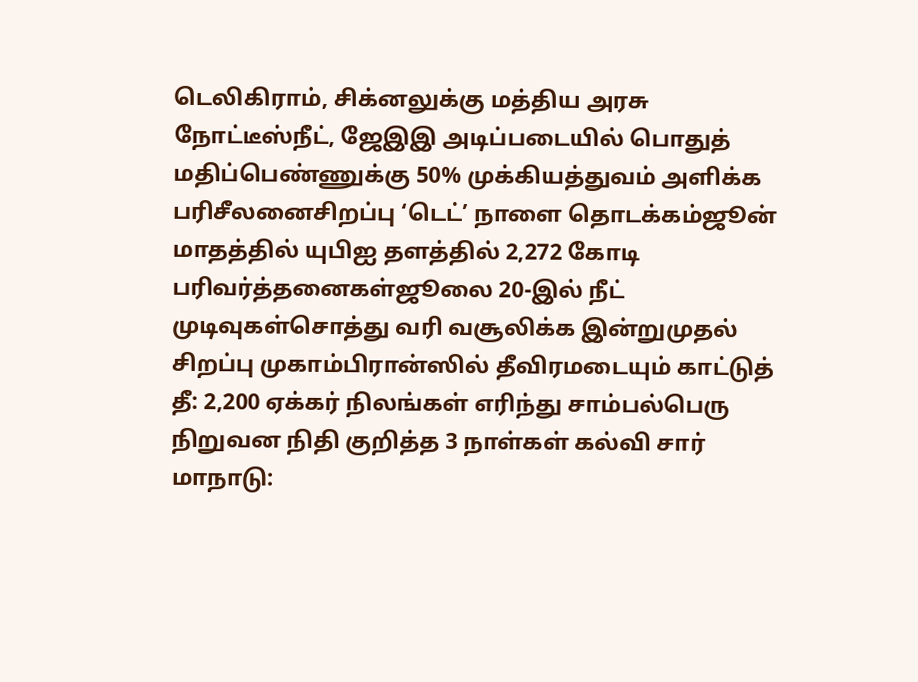டெலிகிராம், சிக்னலுக்கு மத்திய அரசு நோட்டீஸ்நீட், ஜேஇஇ அடிப்படையில் பொதுத் மதிப்பெண்ணுக்கு 50% முக்கியத்துவம் அளிக்க பரிசீலனைசிறப்பு ‘டெட்’ நாளை தொடக்கம்ஜூன் மாதத்தில் யுபிஐ தளத்தில் 2,272 கோடி பரிவர்த்தனைகள்ஜூலை 20-இல் நீட் முடிவுகள்சொத்து வரி வசூலிக்க இன்றுமுதல் சிறப்பு முகாம்பிரான்ஸில் தீவிரமடையும் காட்டுத் தீ: 2,200 ஏக்கர் நிலங்கள் எரிந்து சாம்பல்பெரு நிறுவன நிதி குறித்த 3 நாள்கள் கல்வி சார் மாநாடு: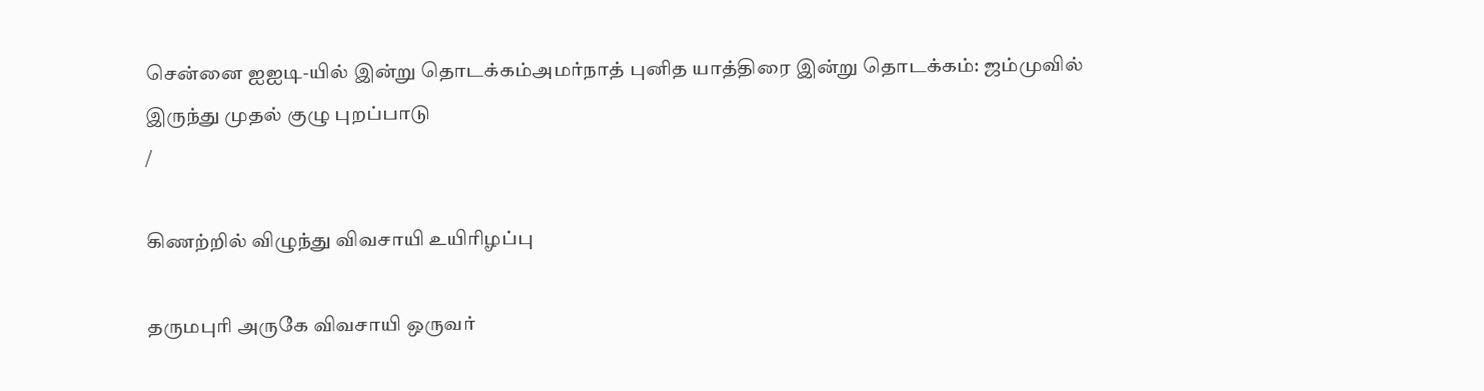சென்னை ஐஐடி-யில் இன்று தொடக்கம்அமர்நாத் புனித யாத்திரை இன்று தொடக்கம்: ஜம்முவில் இருந்து முதல் குழு புறப்பாடு
/

கிணற்றில் விழுந்து விவசாயி உயிரிழப்பு

தருமபுரி அருகே விவசாயி ஒருவர்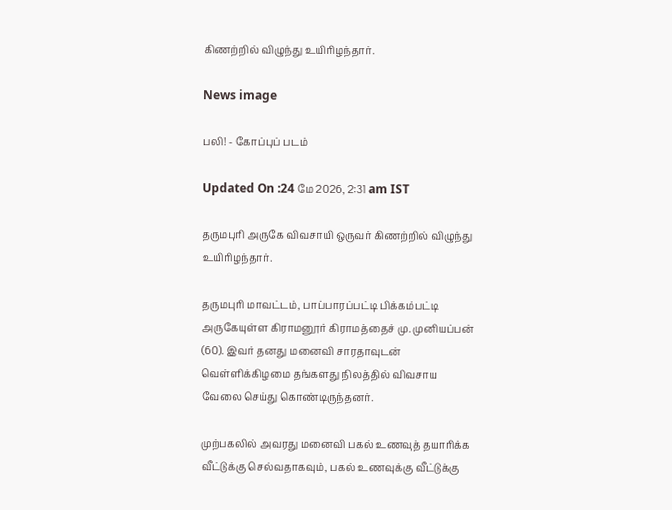கிணற்றில் விழுந்து உயிரிழந்தார்.

News image

பலி! - கோப்புப் படம்

Updated On :24 மே 2026, 2:31 am IST

தருமபுரி அருகே விவசாயி ஒருவர் கிணற்றில் விழுந்து உயிரிழந்தார்.

தருமபுரி மாவட்டம், பாப்பாரப்பட்டி பிக்கம்பட்டி அருகேயுள்ள கிராமனூர் கிராமத்தைச் மு. முனியப்பன் (60). இவர் தனது மனைவி சாரதாவுடன் வெள்ளிக்கிழமை தங்களது நிலத்தில் விவசாய வேலை செய்து கொண்டிருந்தனர்.

முற்பகலில் அவரது மனைவி பகல் உணவுத் தயாரிக்க வீட்டுக்கு செல்வதாகவும், பகல் உணவுக்கு வீட்டுக்கு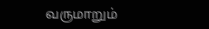வருமாறும்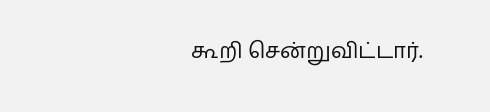கூறி சென்றுவிட்டார்.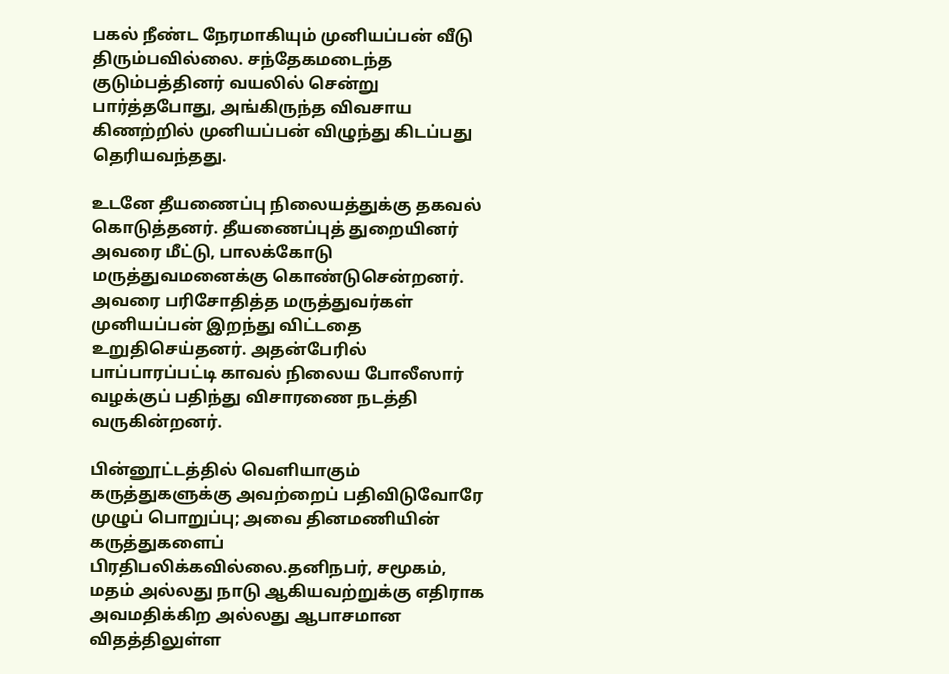பகல் நீண்ட நேரமாகியும் முனியப்பன் வீடு திரும்பவில்லை. சந்தேகமடைந்த குடும்பத்தினர் வயலில் சென்று பார்த்தபோது, அங்கிருந்த விவசாய கிணற்றில் முனியப்பன் விழுந்து கிடப்பது தெரியவந்தது.

உடனே தீயணைப்பு நிலையத்துக்கு தகவல் கொடுத்தனர். தீயணைப்புத் துறையினர் அவரை மீட்டு, பாலக்கோடு மருத்துவமனைக்கு கொண்டுசென்றனர். அவரை பரிசோதித்த மருத்துவர்கள் முனியப்பன் இறந்து விட்டதை உறுதிசெய்தனர். அதன்பேரில் பாப்பாரப்பட்டி காவல் நிலைய போலீஸார் வழக்குப் பதிந்து விசாரணை நடத்தி வருகின்றனர்.

பின்னூட்டத்தில் வெளியாகும் கருத்துகளுக்கு அவற்றைப் பதிவிடுவோரே முழுப் பொறுப்பு; அவை தினமணியின் கருத்துகளைப் பிரதிபலிக்கவில்லை.தனிநபர், சமூகம், மதம் அல்லது நாடு ஆகியவற்றுக்கு எதிராக அவமதிக்கிற அல்லது ஆபாசமான விதத்திலுள்ள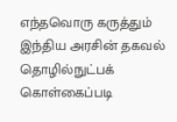எந்தவொரு கருத்தும் இந்திய அரசின் தகவல் தொழில்நுட்பக் கொள்கைப்படி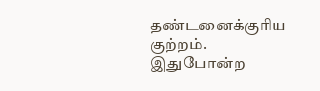தண்டனைக்குரிய குற்றம். இதுபோன்ற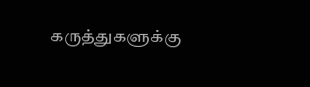கருத்துகளுக்கு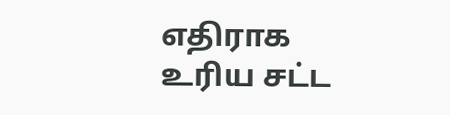எதிராக உரிய சட்ட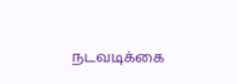நடவடிக்கை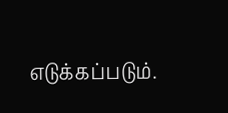எடுக்கப்படும்.